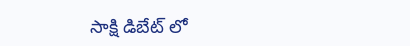సాక్షి డిబేట్ లో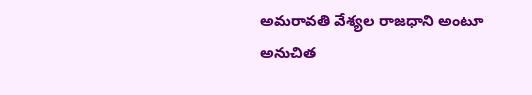అమరావతి వేశ్యల రాజధాని అంటూ అనుచిత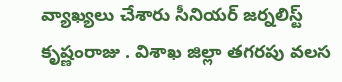వ్యాఖ్యలు చేశారు సీనియర్ జర్నలిస్ట్ కృష్ణంరాజు . విశాఖ జిల్లా తగరపు వలస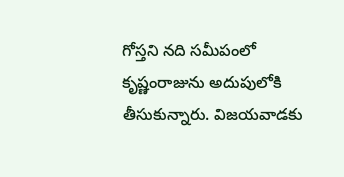గోస్తని నది సమీపంలో కృష్ణంరాజును అదుపులోకి తీసుకున్నారు. విజయవాడకు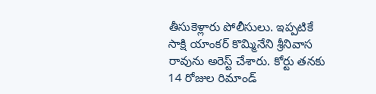తీసుకెళ్లారు పోలీసులు. ఇప్పటికే సాక్షి యాంకర్ కొమ్మినేని శ్రీనివాస రావును అరెస్ట్ చేశారు. కోర్టు తనకు 14 రోజుల రిమాండ్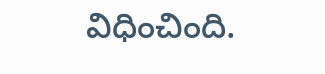విధించింది.